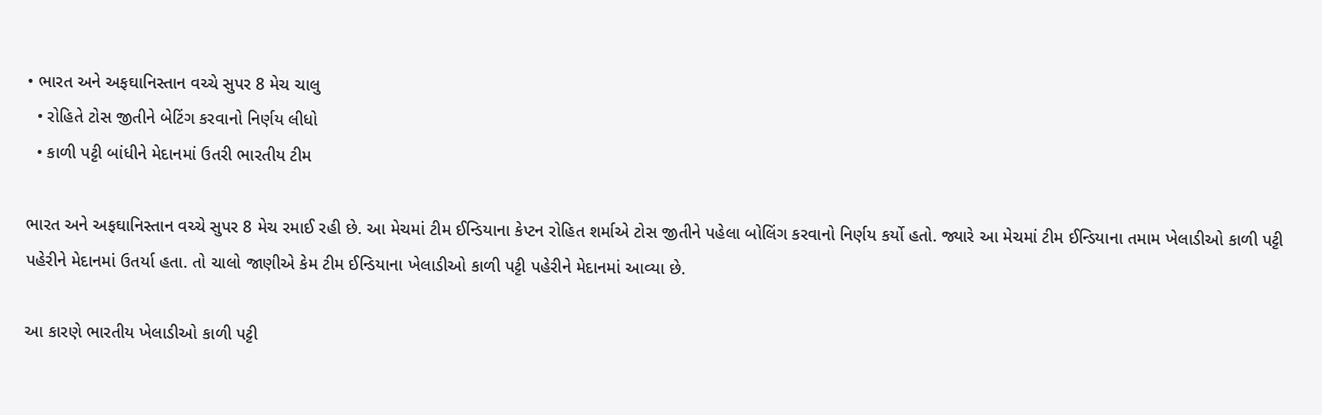• ભારત અને અફઘાનિસ્તાન વચ્ચે સુપર 8 મેચ ચાલુ
  • રોહિતે ટોસ જીતીને બેટિંગ કરવાનો નિર્ણય લીધો
  • કાળી પટ્ટી બાંધીને મેદાનમાં ઉતરી ભારતીય ટીમ

ભારત અને અફઘાનિસ્તાન વચ્ચે સુપર 8 મેચ રમાઈ રહી છે. આ મેચમાં ટીમ ઈન્ડિયાના કેપ્ટન રોહિત શર્માએ ટોસ જીતીને પહેલા બોલિંગ કરવાનો નિર્ણય કર્યો હતો. જ્યારે આ મેચમાં ટીમ ઈન્ડિયાના તમામ ખેલાડીઓ કાળી પટ્ટી પહેરીને મેદાનમાં ઉતર્યા હતા. તો ચાલો જાણીએ કેમ ટીમ ઈન્ડિયાના ખેલાડીઓ કાળી પટ્ટી પહેરીને મેદાનમાં આવ્યા છે.

આ કારણે ભારતીય ખેલાડીઓ કાળી પટ્ટી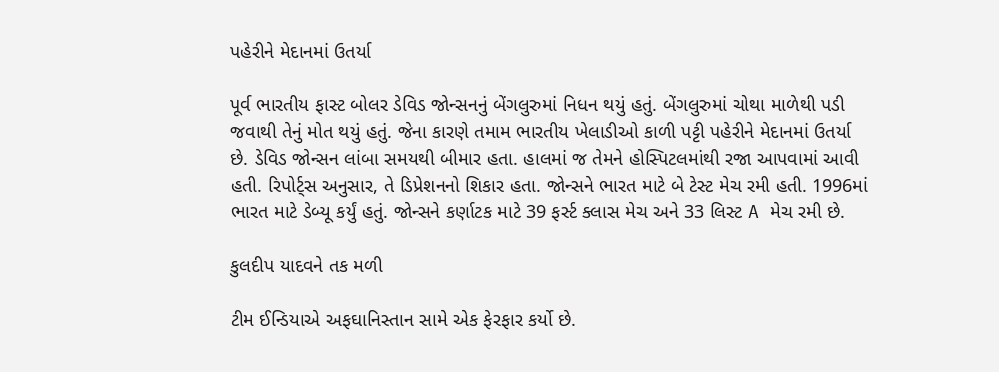પહેરીને મેદાનમાં ઉતર્યા

પૂર્વ ભારતીય ફાસ્ટ બોલર ડેવિડ જોન્સનનું બેંગલુરુમાં નિધન થયું હતું. બેંગલુરુમાં ચોથા માળેથી પડી જવાથી તેનું મોત થયું હતું. જેના કારણે તમામ ભારતીય ખેલાડીઓ કાળી પટ્ટી પહેરીને મેદાનમાં ઉતર્યા છે. ડેવિડ જોન્સન લાંબા સમયથી બીમાર હતા. હાલમાં જ તેમને હોસ્પિટલમાંથી રજા આપવામાં આવી હતી. રિપોર્ટ્સ અનુસાર, તે ડિપ્રેશનનો શિકાર હતા. જોન્સને ભારત માટે બે ટેસ્ટ મેચ રમી હતી. 1996માં ભારત માટે ડેબ્યૂ કર્યું હતું. જોન્સને કર્ણાટક માટે 39 ફર્સ્ટ ક્લાસ મેચ અને 33 લિસ્ટ A મેચ રમી છે.

કુલદીપ યાદવને તક મળી

ટીમ ઈન્ડિયાએ અફઘાનિસ્તાન સામે એક ફેરફાર કર્યો છે.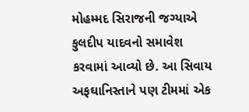મોહમ્મદ સિરાજની જગ્યાએ કુલદીપ યાદવનો સમાવેશ કરવામાં આવ્યો છે. આ સિવાય અફઘાનિસ્તાને પણ ટીમમાં એક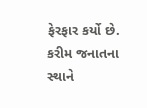ફેરફાર કર્યો છે. કરીમ જનાતના સ્થાને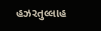હઝરતુલ્લાહ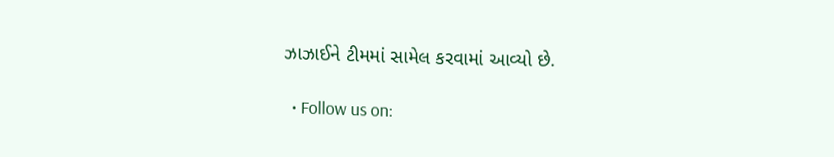ઝાઝાઈને ટીમમાં સામેલ કરવામાં આવ્યો છે.

  • Follow us on: